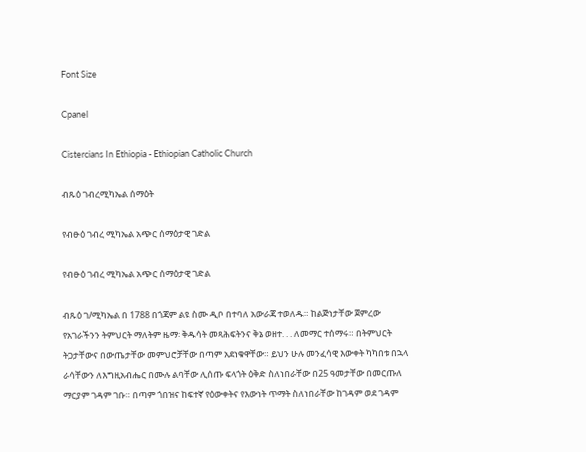Font Size

Cpanel

Cistercians In Ethiopia - Ethiopian Catholic Church

ብጹዕ ገብረሚካኤል ሰማዕት

የብፁዕ ገብረ ሚካኤል አጭር ሰማዕታዊ ገድል

የብፁዕ ገብረ ሚካኤል አጭር ሰማዕታዊ ገድል

ብጹዕ ገ/ሚካኤል በ 1788 በጎጃም ልዩ ስሙ ዲቦ በተባለ አውራጃ ተወለዱ። ከልጅነታቸው ጀምረው የአገራችንን ትምህርት ማለትም ዜማ፡ ቅዱሳት መጻሕፍትንና ቅኔ ወዘተ. . . ለመማር ተሰማሩ። በትምህርት ትጋታቸውና በውጤታቸው መምህሮቻቸው በጣም አደነቁዋቸው። ይህን ሁሉ መንፈሳዊ እውቀት ካካበቱ በኋላ ራሳቸውን ለእግዚአብሔር በሙሉ ልባቸው ሊሰጡ ፍላጎት ዕቅድ ስለነበራቸው በ25 ዓመታቸው በመርጡለ ማርያም ገዳም ገቡ። በጣም ጎበዝና ከፍተኛ የዕውቀትና የእውነት ጥማት ስለነበራቸው ከገዳም ወደ ገዳም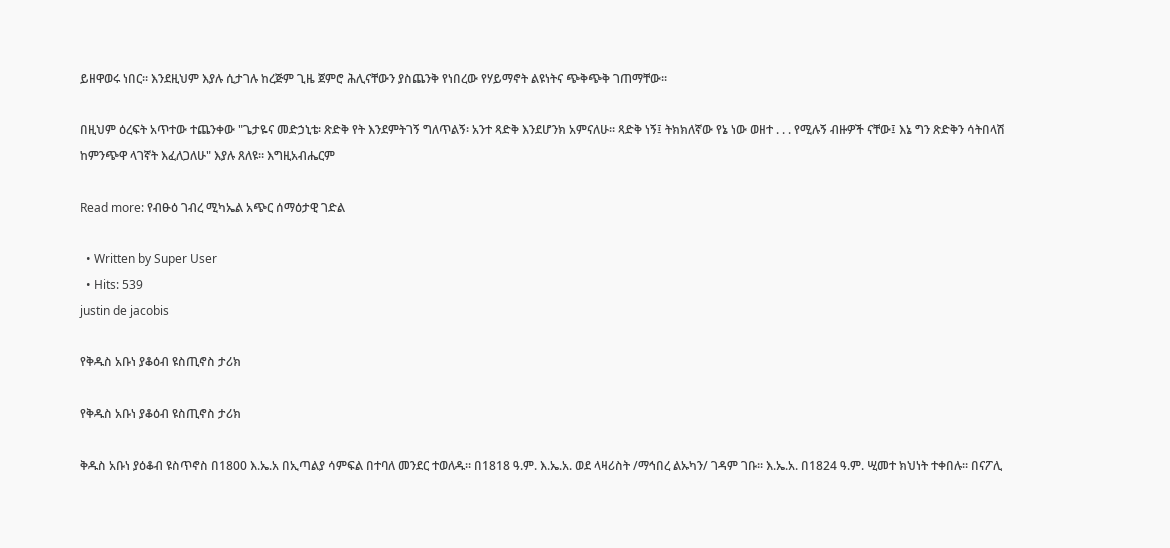ይዘዋወሩ ነበር። እንደዚህም እያሉ ሲታገሉ ከረጅም ጊዜ ጀምሮ ሕሊናቸውን ያስጨንቅ የነበረው የሃይማኖት ልዩነትና ጭቅጭቅ ገጠማቸው።

በዚህም ዕረፍት አጥተው ተጨንቀው "ጌታዬና መድኃኒቴ፡ ጽድቅ የት እንደምትገኝ ግለጥልኝ፡ አንተ ጻድቅ እንደሆንክ አምናለሁ። ጻድቅ ነኝ፤ ትክክለኛው የኔ ነው ወዘተ . . . የሚሉኝ ብዙዎች ናቸው፤ እኔ ግን ጽድቅን ሳትበላሽ ከምንጭዋ ላገኛት እፈለጋለሁ" እያሉ ጸለዩ። እግዚአብሔርም

Read more: የብፁዕ ገብረ ሚካኤል አጭር ሰማዕታዊ ገድል

  • Written by Super User
  • Hits: 539
justin de jacobis

የቅዱስ አቡነ ያቆዕብ ዩስጢኖስ ታሪክ

የቅዱስ አቡነ ያቆዕብ ዩስጢኖስ ታሪክ

ቅዱስ አቡነ ያዕቆብ ዩስጥኖስ በ1800 እ.ኤ.አ በኢጣልያ ሳምፍል በተባለ መንደር ተወለዱ። በ1818 ዓ.ም. እ.ኤ.አ. ወደ ላዛሪስት /ማኅበረ ልኡካን/ ገዳም ገቡ። እ.ኤ.አ. በ1824 ዓ.ም. ሢመተ ክህነት ተቀበሉ። በናፖሊ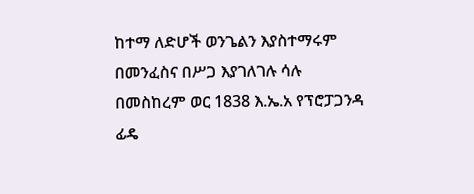ከተማ ለድሆች ወንጌልን እያስተማሩም በመንፈስና በሥጋ እያገለገሉ ሳሉ በመስከረም ወር 1838 እ.ኤ.አ የፕሮፓጋንዳ ፊዴ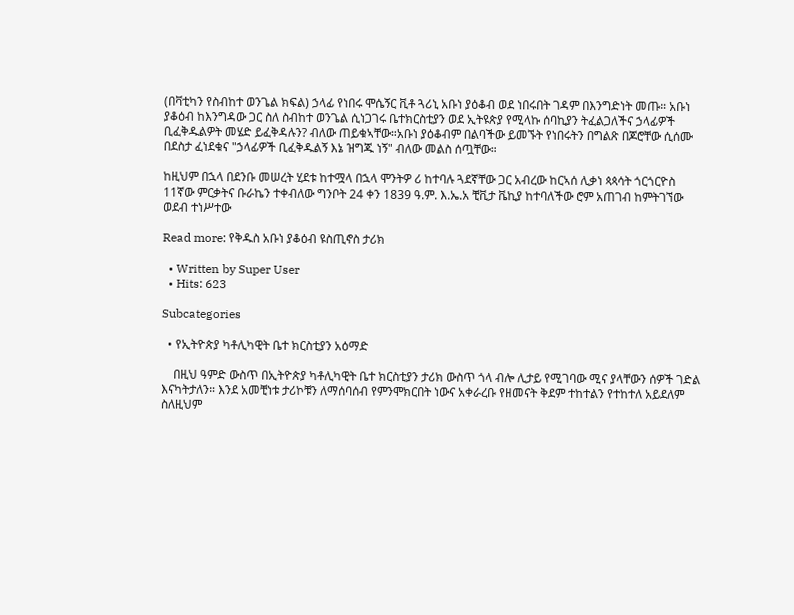(በቫቲካን የስብከተ ወንጌል ክፍል) ኃላፊ የነበሩ ሞሴኝር ቪቶ ጓሪኒ አቡነ ያዕቆብ ወደ ነበሩበት ገዳም በእንግድነት መጡ። አቡነ ያቆዕብ ከእንግዳው ጋር ስለ ስብከተ ወንጌል ሲነጋገሩ ቤተክርስቲያን ወደ ኢትዩጵያ የሚላኩ ሰባኪያን ትፈልጋለችና ኃላፊዎች ቢፈቅዱልዎት መሄድ ይፈቅዳሉን? ብለው ጠይቁኣቸው።አቡነ ያዕቆብም በልባችው ይመኙት የነበሩትን በግልጽ በጆሮቸው ሲሰሙ በደስታ ፈነደቁና "ኃላፊዎች ቢፈቅዱልኝ እኔ ዝግጁ ነኝ" ብለው መልስ ሰጧቸው።

ከዚህም በኋላ በደንቡ መሠረት ሂደቱ ከተሟላ በኋላ ሞንትዎ ሪ ከተባሉ ጓደኛቸው ጋር አብረው ከርኣሰ ሊቃነ ጳጳሳት ጎርጎርዮስ 11ኛው ምርቃትና ቡራኬን ተቀብለው ግንቦት 24 ቀን 1839 ዓ.ም. እ.ኤ.አ ቺቪታ ቬኪያ ከተባለችው ሮም አጠገብ ከምትገኘው ወደብ ተነሥተው

Read more: የቅዱስ አቡነ ያቆዕብ ዩስጢኖስ ታሪክ

  • Written by Super User
  • Hits: 623

Subcategories

  • የኢትዮጵያ ካቶሊካዊት ቤተ ክርስቲያን አዕማድ

    በዚህ ዓምድ ውስጥ በኢትዮጵያ ካቶሊካዊት ቤተ ክርስቲያን ታሪክ ውስጥ ጎላ ብሎ ሊታይ የሚገባው ሚና ያላቸውን ሰዎች ገድል እናካትታለን። እንደ አመቺነቱ ታሪኮቹን ለማሰባሰብ የምንሞክርበት ነውና አቀራረቡ የዘመናት ቅደም ተከተልን የተከተለ አይደለም ስለዚህም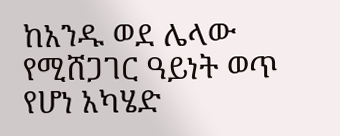ከአንዱ ወደ ሌላው የሚሸጋገር ዓይነት ወጥ የሆነ አካሄድ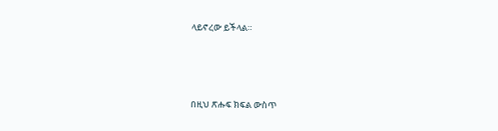ላይኖረው ይችላል።




በዚህ ጽሑፍ ክፍል ውስጥ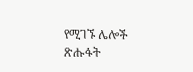የሚገኙ ሌሎች ጽሑፋት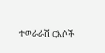ተወራራሽ ርእሶች